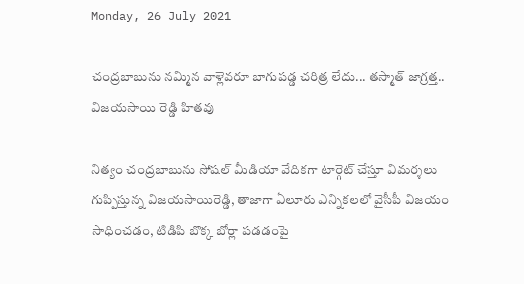Monday, 26 July 2021

చంద్రబాబును నమ్మిన వాళ్లెవరూ బాగుపడ్డ చరిత్ర లేదు... తస్మాత్ జాగ్రత్త.. విజయసాయి రెడ్డి హితవు

నిత్యం చంద్రబాబును సోషల్ మీడియా వేదికగా టార్గెట్ చేస్తూ విమర్శలు గుప్పిస్తున్న విజయసాయిరెడ్డి, తాజాగా ఏలూరు ఎన్నికలలో వైసీపీ విజయం సాధించడం, టిడిపి బొక్క బోర్లా పడడంపై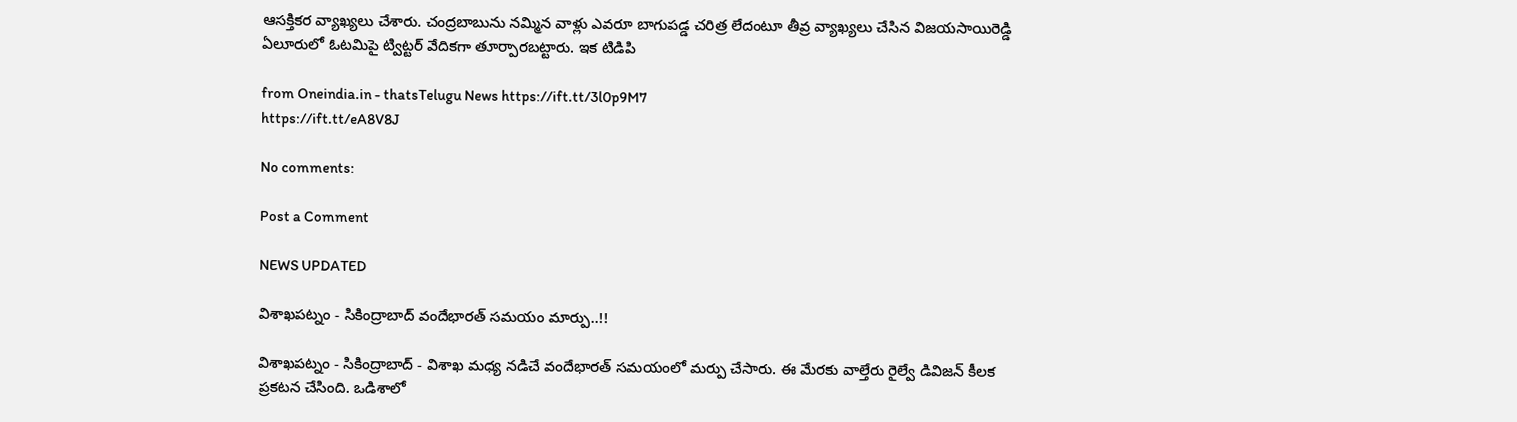ఆసక్తికర వ్యాఖ్యలు చేశారు. చంద్రబాబును నమ్మిన వాళ్లు ఎవరూ బాగుపడ్డ చరిత్ర లేదంటూ తీవ్ర వ్యాఖ్యలు చేసిన విజయసాయిరెడ్డి ఏలూరులో ఓటమిపై ట్విట్టర్ వేదికగా తూర్పారబట్టారు. ఇక టిడిపి

from Oneindia.in - thatsTelugu News https://ift.tt/3l0p9M7
https://ift.tt/eA8V8J

No comments:

Post a Comment

NEWS UPDATED

విశాఖపట్నం - సికింద్రాబాద్ వందేభారత్ సమయం మార్పు..!!

విశాఖపట్నం - సికింద్రాబాద్ - విశాఖ మధ్య నడిచే వందేభారత్ సమయంలో మర్పు చేసారు. ఈ మేరకు వాల్తేరు రైల్వే డివిజన్ కీలక ప్రకటన చేసింది. ఒడిశాలో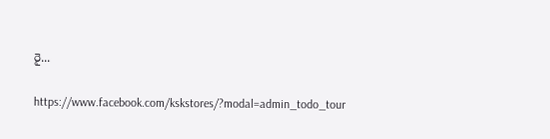రై...

https://www.facebook.com/kskstores/?modal=admin_todo_tour